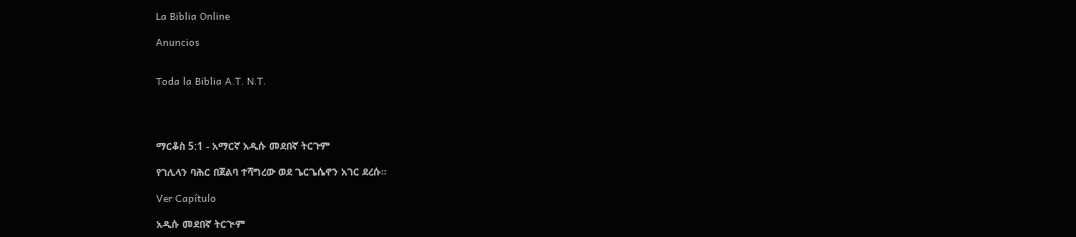La Biblia Online

Anuncios


Toda la Biblia A.T. N.T.




ማርቆስ 5:1 - አማርኛ አዲሱ መደበኛ ትርጉም

የገሊላን ባሕር በጀልባ ተሻግረው ወደ ጌርጌሴኖን አገር ደረሱ።

Ver Capítulo

አዲሱ መደበኛ ትርጒም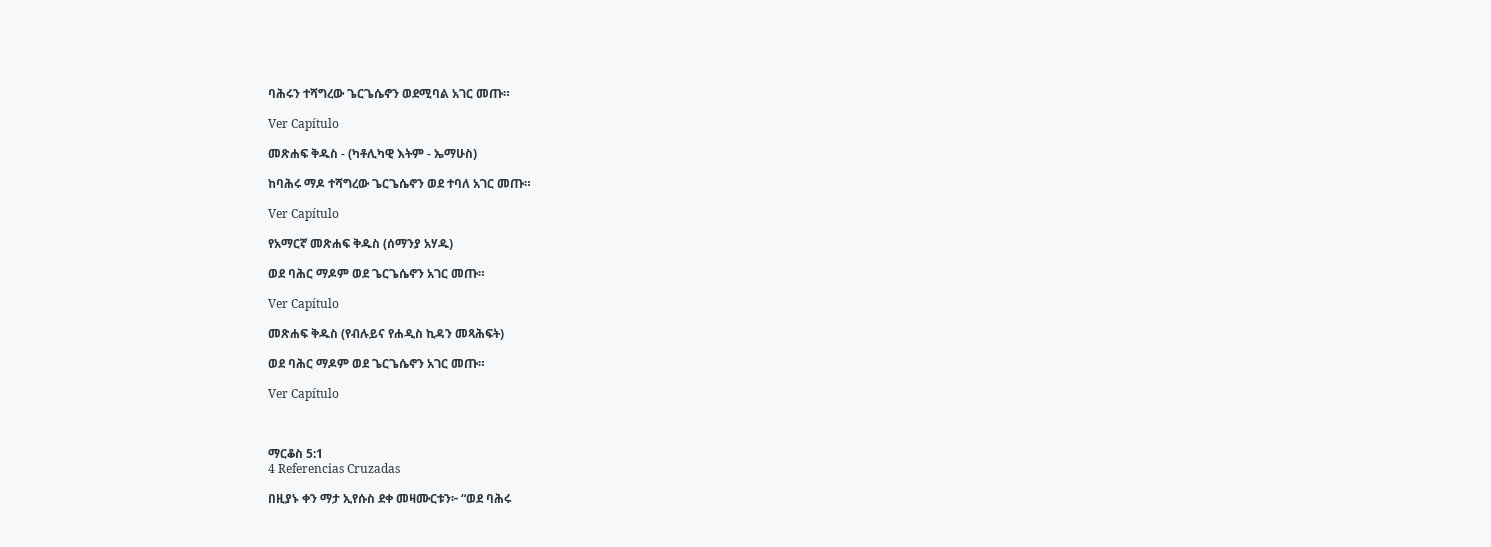ባሕሩን ተሻግረው ጌርጌሴኖን ወደሚባል አገር መጡ።

Ver Capítulo

መጽሐፍ ቅዱስ - (ካቶሊካዊ እትም - ኤማሁስ)

ከባሕሩ ማዶ ተሻግረው ጌርጌሴኖን ወደ ተባለ አገር መጡ።

Ver Capítulo

የአማርኛ መጽሐፍ ቅዱስ (ሰማንያ አሃዱ)

ወደ ባሕር ማዶም ወደ ጌርጌሴኖን አገር መጡ።

Ver Capítulo

መጽሐፍ ቅዱስ (የብሉይና የሐዲስ ኪዳን መጻሕፍት)

ወደ ባሕር ማዶም ወደ ጌርጌሴኖን አገር መጡ።

Ver Capítulo



ማርቆስ 5:1
4 Referencias Cruzadas

በዚያኑ ቀን ማታ ኢየሱስ ደቀ መዛሙርቱን፦ “ወደ ባሕሩ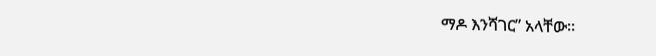ማዶ እንሻገር” አላቸው።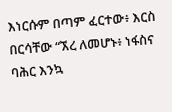እነርሱም በጣም ፈርተው፥ እርስ በርሳቸው “ኧረ ለመሆኑ፥ ነፋስና ባሕር እንኳ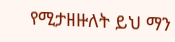የሚታዘዙለት ይህ ማን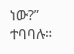ነው?” ተባባሉ።